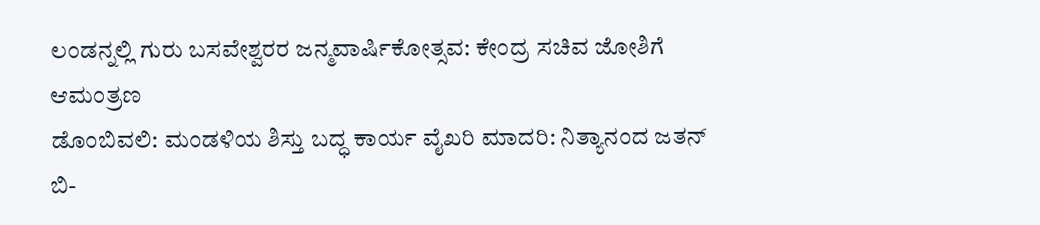ಲಂಡನ್ನಲ್ಲಿ ಗುರು ಬಸವೇಶ್ವರರ ಜನ್ಮವಾರ್ಷಿಕೋತ್ಸವ: ಕೇಂದ್ರ ಸಚಿವ ಜೋಶಿಗೆ ಆಮಂತ್ರಣ
ಡೊಂಬಿವಲಿ: ಮಂಡಳಿಯ ಶಿಸ್ತು ಬದ್ಧ ಕಾರ್ಯ ವೈಖರಿ ಮಾದರಿ: ನಿತ್ಯಾನಂದ ಜತನ್
ಬಿ-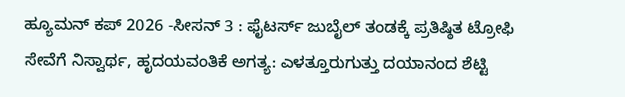ಹ್ಯೂಮನ್ ಕಪ್ 2026 -ಸೀಸನ್ 3 : ಫೈಟರ್ಸ್ ಜುಬೈಲ್ ತಂಡಕ್ಕೆ ಪ್ರತಿಷ್ಠಿತ ಟ್ರೋಫಿ
ಸೇವೆಗೆ ನಿಸ್ವಾರ್ಥ, ಹೃದಯವಂತಿಕೆ ಅಗತ್ಯ: ಎಳತ್ತೂರುಗುತ್ತು ದಯಾನಂದ ಶೆಟ್ಟಿ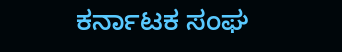ಕರ್ನಾಟಕ ಸಂಘ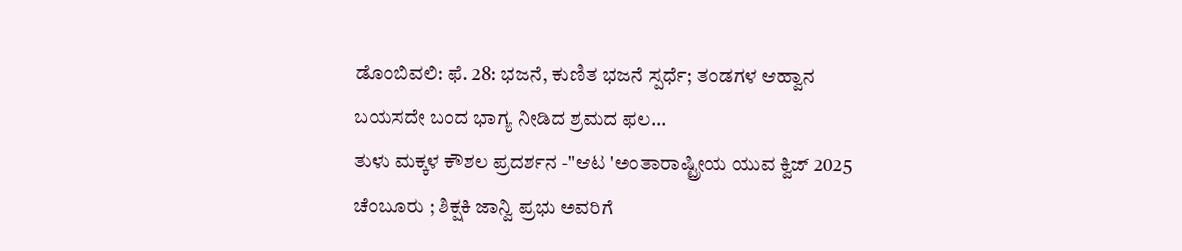ಡೊಂಬಿವಲಿ: ಫೆ. 28: ಭಜನೆ, ಕುಣಿತ ಭಜನೆ ಸ್ಪರ್ಧೆ; ತಂಡಗಳ ಆಹ್ವಾನ
ಬಯಸದೇ ಬಂದ ಭಾಗ್ಯ ನೀಡಿದ ಶ್ರಮದ ಫಲ...
ತುಳು ಮಕ್ಕಳ ಕೌಶಲ ಪ್ರದರ್ಶನ -"ಆಟ 'ಅಂತಾರಾಷ್ಟ್ರೀಯ ಯುವ ಕ್ವಿಜ್ 2025
ಚೆಂಬೂರು ; ಶಿಕ್ಷಕಿ ಜಾನ್ವಿ ಪ್ರಭು ಅವರಿಗೆ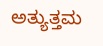ಅತ್ಯುತ್ತಮ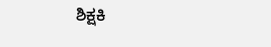ಶಿಕ್ಷಕಿ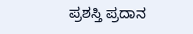ಪ್ರಶಸ್ತಿ ಪ್ರದಾನ